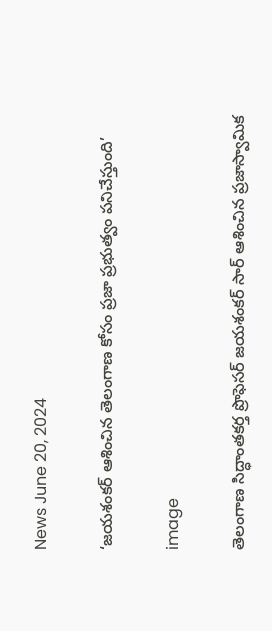News June 20, 2024

‘జయశంకర్ ఆశించిన తెలంగాణ కోసం ప్రజా ప్రభుత్వం పనిచేస్తుంది’

image

తెలంగాణ సిద్ధాంతకర్త ప్రొఫెసర్ జయశంకర్ సార్ ఆశించిన ప్రజాస్వామిక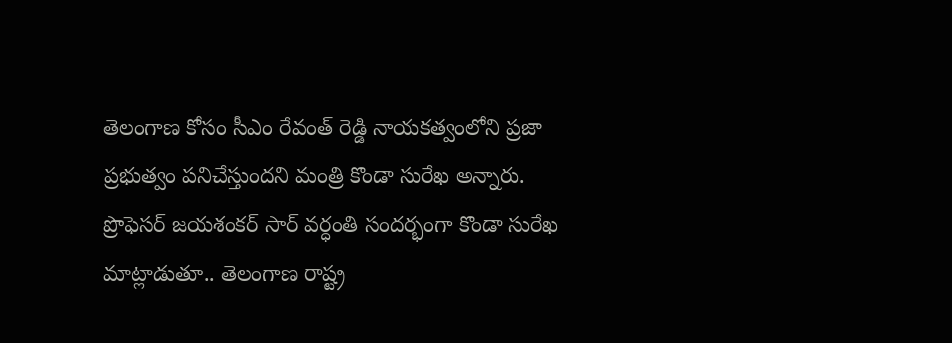తెలంగాణ కోసం సీఎం రేవంత్ రెడ్డి నాయకత్వంలోని ప్రజా ప్రభుత్వం పనిచేస్తుందని మంత్రి కొండా సురేఖ అన్నారు. ప్రొఫెసర్ జయశంకర్ సార్ వర్ధంతి సందర్భంగా కొండా సురేఖ మాట్లాడుతూ.. తెలంగాణ రాష్ట్ర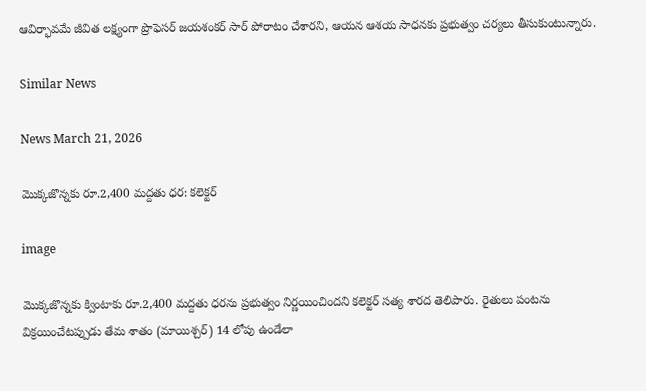ఆవిర్భావమే జీవిత లక్ష్యంగా ప్రొఫెసర్ జయశంకర్ సార్ పోరాటం చేశారని, ఆయన ఆశయ సాధనకు ప్రభుత్వం చర్యలు తీసుకుంటున్నారు.

Similar News

News March 21, 2026

మొక్కజొన్నకు రూ.2,400 మద్దతు ధర: కలెక్టర్

image

మొక్కజొన్నకు క్వింటాకు రూ.2,400 మద్దతు ధరను ప్రభుత్వం నిర్ణయించిందని కలెక్టర్ సత్య శారద తెలిపారు. రైతులు పంటను విక్రయించేటప్పుడు తేమ శాతం (మాయిశ్చర్) 14 లోపు ఉండేలా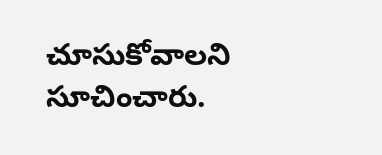చూసుకోవాలని సూచించారు.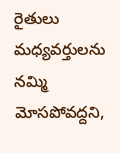రైతులు మధ్యవర్తులను నమ్మి మోసపోవద్దని,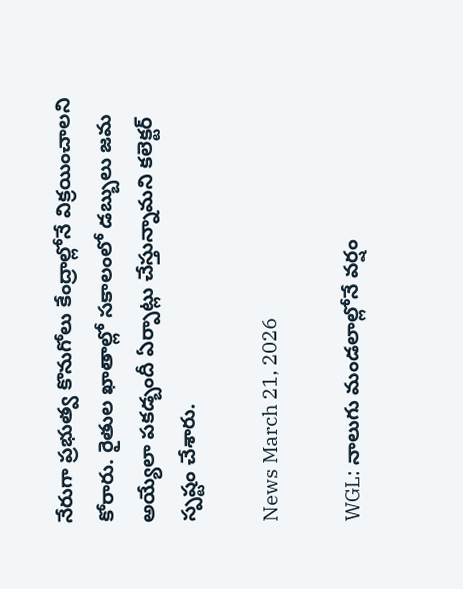నేరుగా ప్రభుత్వ కొనుగోలు కేంద్రాల్లోనే విక్రయించాలని కోరారు. రైతుల ఖాతాల్లో సకాలంలో డబ్బులు జమ అయ్యేలా పకడ్బందీ ఏర్పాట్లు చేస్తున్నామని కలెక్టర్ స్పష్టం చేశారు.

News March 21, 2026

WGL: నాలుగు మండలాల్లోనే వర్షం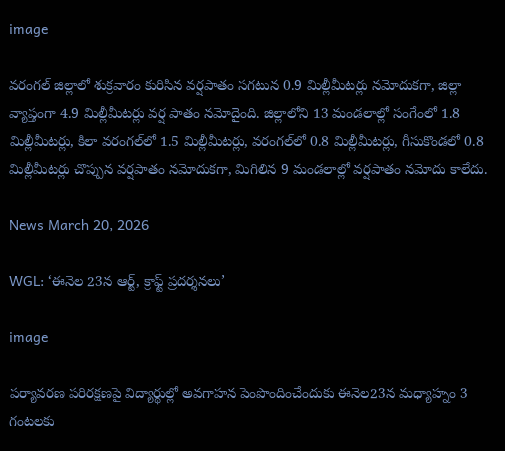image

వరంగల్ జిల్లాలో శుక్రవారం కురిసిన వర్షపాతం సగటున 0.9 మిల్లీమీటర్లు నమోదుకగా, జిల్లా వ్యాప్తంగా 4.9 మిల్లీమీటర్లు వర్ష పాతం నమోదైంది. జిల్లాలోని 13 మండలాల్లో సంగేంలో 1.8 మిల్లీమీటర్లు, కిలా వరంగల్‌లో 1.5 మిల్లీమీటర్లు, వరంగల్‌లో 0.8 మిల్లీమీటర్లు, గీసుకొండలో 0.8 మిల్లీమీటర్లు చొప్పున వర్షపాతం నమోదుకగా, మిగిలిన 9 మండలాల్లో వర్షపాతం నమోదు కాలేదు.

News March 20, 2026

WGL: ‘ఈనెల 23న ఆర్ట్, క్రాఫ్ట్ ప్రదర్శనలు’

image

పర్యావరణ పరిరక్షణపై విద్యార్థుల్లో అవగాహన పెంపొందించేందుకు ఈనెల23న మధ్యాహ్నం 3 గంటలకు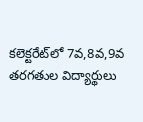కలెక్టరేట్‌లో 7వ,8వ,9వ తరగతుల విద్యార్థులు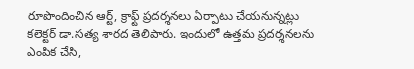రూపొందించిన ఆర్ట్, క్రాఫ్ట్ ప్రదర్శనలు ఏర్పాటు చేయనున్నట్లు కలెక్టర్ డా.సత్య శారద తెలిపారు. ఇందులో ఉత్తమ ప్రదర్శనలను ఎంపిక చేసి,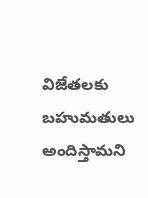విజేతలకు బహుమతులు అందిస్తామని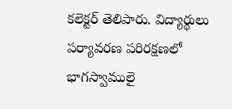కలెక్టర్ తెలిపారు. విద్యార్థులు పర్యావరణ పరిరక్షణలో భాగస్వాములై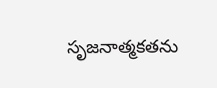సృజనాత్మకతను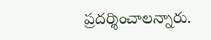ప్రదర్శించాలన్నారు.